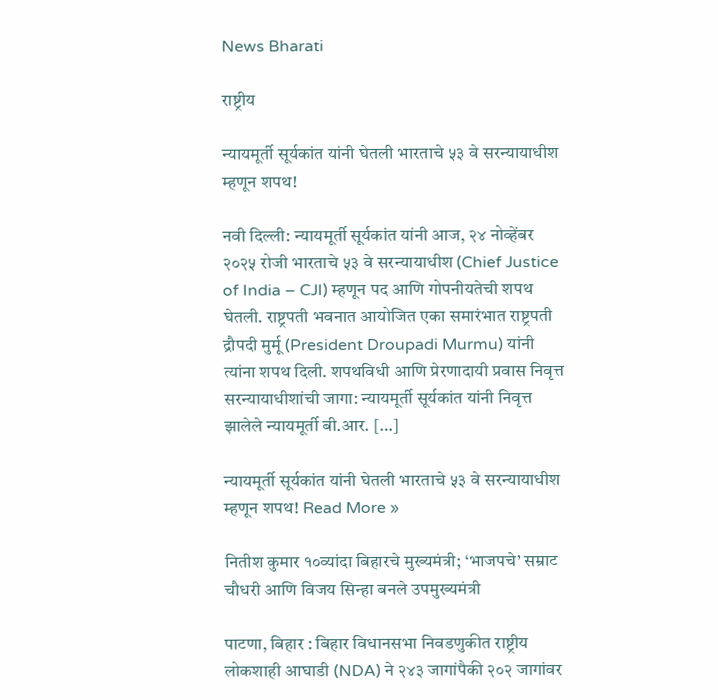News Bharati

राष्ट्रीय

न्यायमूर्ती सूर्यकांत यांनी घेतली भारताचे ५३ वे सरन्यायाधीश म्हणून शपथ!

नवी दिल्ली: न्यायमूर्ती सूर्यकांत यांनी आज, २४ नोव्हेंबर २०२५ रोजी भारताचे ५३ वे सरन्यायाधीश (Chief Justice of India – CJI) म्हणून पद आणि गोपनीयतेची शपथ घेतली. राष्ट्रपती भवनात आयोजित एका समारंभात राष्ट्रपती द्रौपदी मुर्मू (President Droupadi Murmu) यांनी त्यांना शपथ दिली. शपथविधी आणि प्रेरणादायी प्रवास निवृत्त सरन्यायाधीशांची जागा: न्यायमूर्ती सूर्यकांत यांनी निवृत्त झालेले न्यायमूर्ती बी.आर. […]

न्यायमूर्ती सूर्यकांत यांनी घेतली भारताचे ५३ वे सरन्यायाधीश म्हणून शपथ! Read More »

नितीश कुमार १०व्यांदा बिहारचे मुख्यमंत्री; ‘भाजपचे’ सम्राट चौधरी आणि विजय सिन्हा बनले उपमुख्यमंत्री

पाटणा, बिहार : बिहार विधानसभा निवडणुकीत राष्ट्रीय लोकशाही आघाडी (NDA) ने २४३ जागांपैकी २०२ जागांवर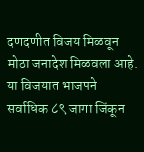दणदणीत विजय मिळवून मोठा जनादेश मिळवला आहे. या विजयात भाजपने सर्वाधिक ८९ जागा जिंकून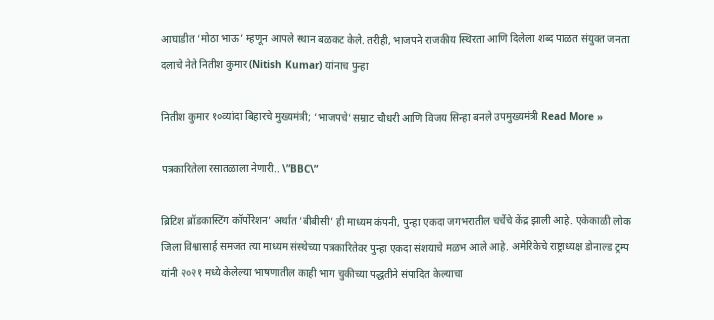आघाडीत ‘मोठा भाऊ’ म्हणून आपले स्थान बळकट केले. तरीही, भाजपने राजकीय स्थिरता आणि दिलेला शब्द पाळत संयुक्त जनता दलाचे नेते नितीश कुमार (Nitish Kumar) यांनाच पुन्हा

नितीश कुमार १०व्यांदा बिहारचे मुख्यमंत्री; ‘भाजपचे’ सम्राट चौधरी आणि विजय सिन्हा बनले उपमुख्यमंत्री Read More »

पत्रकारितेला रसातळाला नेणारी.. \”BBC\”

ब्रिटिश ब्रॉडकास्टिंग कॉर्पोरेशन‌’ अर्थात ‌‘बीबीसी‌’ ही माध्यम कंपनी, पुन्हा एकदा जगभरातील चर्चेचे केंद्र झाली आहे. एकेकाळी लोक जिला विश्वासार्ह समजत त्या माध्यम संस्थेच्या पत्रकारितेवर पुन्हा एकदा संशयाचे मळभ आले आहे. अमेरिकेचे राष्ट्राध्यक्ष डोनाल्ड ट्रम्प यांनी २०२१ मध्ये केलेल्या भाषणातील काही भाग चुकीच्या पद्धतीने संपादित केल्याचा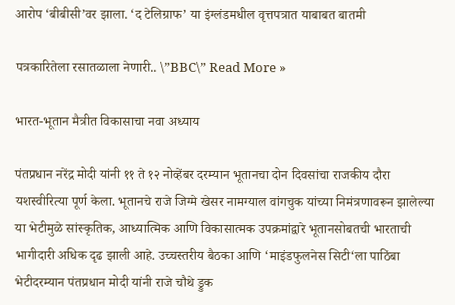आरोप ‌‘बीबीसी‌’वर झाला. ‘द टेलिग्राफ‌’ या इंग्लंडमधील वृत्तपत्रात याबाबत बातमी

पत्रकारितेला रसातळाला नेणारी.. \”BBC\” Read More »

भारत-भूतान मैत्रीत विकासाचा नवा अध्याय

पंतप्रधान नरेंद्र मोदी यांनी ११ ते १२ नोव्हेंबर दरम्यान भूतानचा दोन दिवसांचा राजकीय दौरा यशस्वीरित्या पूर्ण केला. भूतानचे राजे जिग्मे खेसर नामग्याल वांगचुक यांच्या निमंत्रणावरून झालेल्या या भेटीमुळे सांस्कृतिक, आध्यात्मिक आणि विकासात्मक उपक्रमांद्वारे भूतानसोबतची भारताची भागीदारी अधिक दृढ झाली आहे. उच्चस्तरीय बैठका आणि ‘माइंडफुलनेस सिटी‘ला पाठिंबा भेटीदरम्यान पंतप्रधान मोदी यांनी राजे चौथे ड्रुक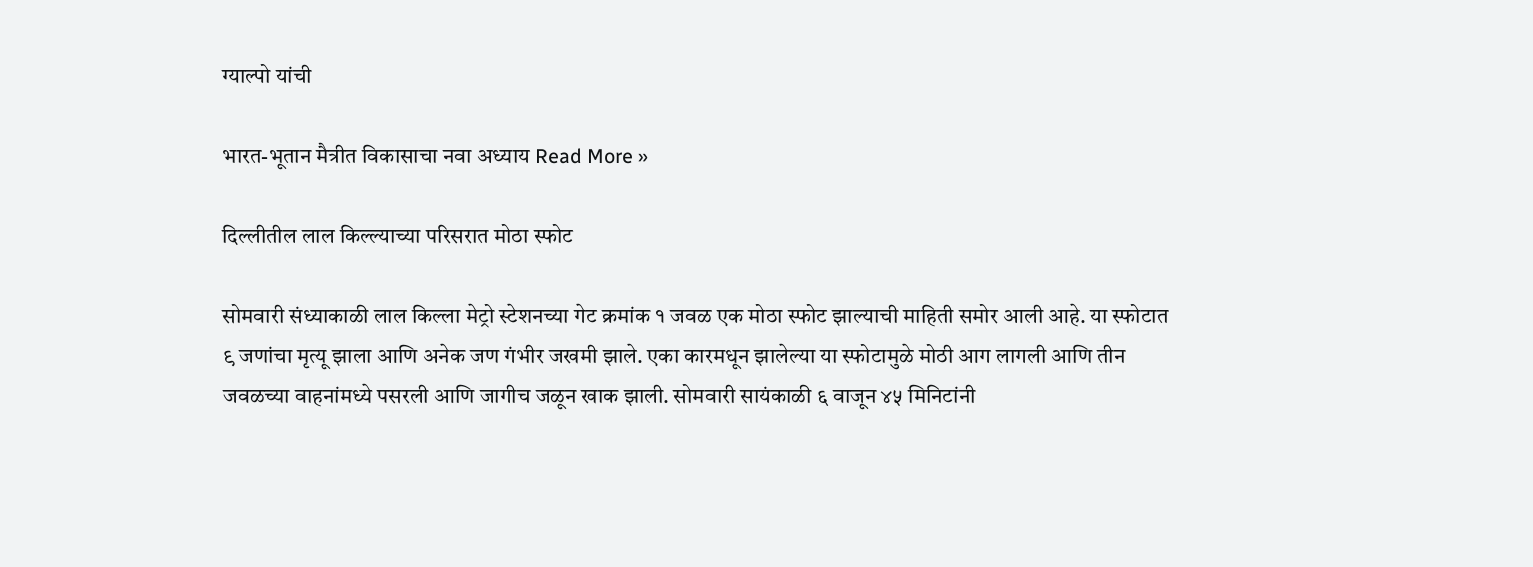ग्याल्पो यांची

भारत-भूतान मैत्रीत विकासाचा नवा अध्याय Read More »

दिल्लीतील लाल किल्ल्याच्या परिसरात मोठा स्फोट

सोमवारी संध्याकाळी लाल किल्ला मेट्रो स्टेशनच्या गेट क्रमांक १ जवळ एक मोठा स्फोट झाल्याची माहिती समोर आली आहे. या स्फोटात ९ जणांचा मृत्यू झाला आणि अनेक जण गंभीर जखमी झाले. एका कारमधून झालेल्या या स्फोटामुळे मोठी आग लागली आणि तीन जवळच्या वाहनांमध्ये पसरली आणि जागीच जळून खाक झाली. सोमवारी सायंकाळी ६ वाजून ४५ मिनिटांनी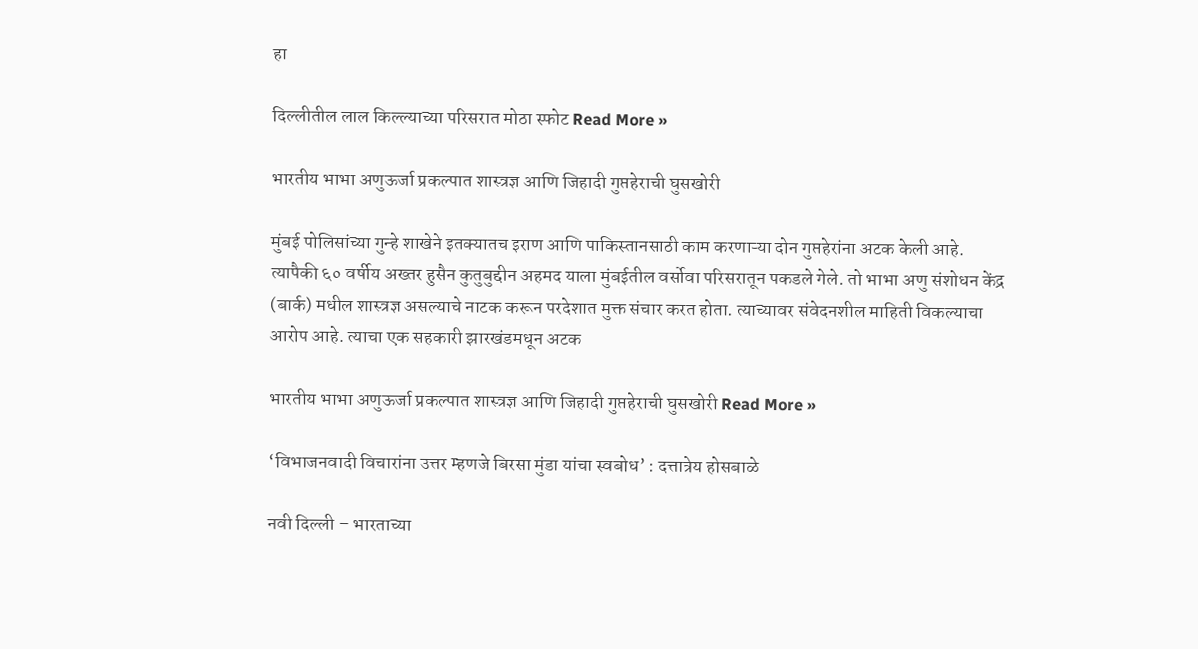हा

दिल्लीतील लाल किल्ल्याच्या परिसरात मोठा स्फोट Read More »

भारतीय भाभा अणुऊर्जा प्रकल्पात शास्त्रज्ञ आणि जिहादी गुप्तहेराची घुसखोरी

मुंबई पोलिसांच्या गुन्हे शाखेने इतक्यातच इराण आणि पाकिस्तानसाठी काम करणाऱ्या दोन गुप्तहेरांना अटक केली आहे. त्यापैकी ६० वर्षीय अख्तर हुसैन कुतुबुद्दीन अहमद याला मुंबईतील वर्सोवा परिसरातून पकडले गेले. तो भाभा अणु संशोधन केंद्र (बार्क) मधील शास्त्रज्ञ असल्याचे नाटक करून परदेशात मुक्त संचार करत होता. त्याच्यावर संवेदनशील माहिती विकल्याचा आरोप आहे. त्याचा एक सहकारी झारखंडमधून अटक

भारतीय भाभा अणुऊर्जा प्रकल्पात शास्त्रज्ञ आणि जिहादी गुप्तहेराची घुसखोरी Read More »

‘विभाजनवादी विचारांना उत्तर म्हणजे बिरसा मुंडा यांचा स्वबोध’ : दत्तात्रेय होसबाळे

नवी दिल्ली – भारताच्या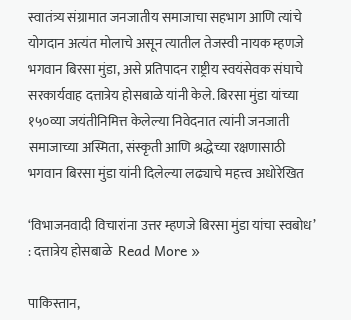स्वातंत्र्य संग्रामात जनजातीय समाजाचा सहभाग आणि त्यांचे योगदान अत्यंत मोलाचे असून त्यातील तेजस्वी नायक म्हणजे भगवान बिरसा मुंडा, असे प्रतिपादन राष्ट्रीय स्वयंसेवक संघाचे सरकार्यवाह दत्तात्रेय होसबाळे यांनी केले. बिरसा मुंडा यांच्या १५०व्या जयंतीनिमित्त केलेल्या निवेदनात त्यांनी जनजाती समाजाच्या अस्मिता, संस्कृती आणि श्रद्धेच्या रक्षणासाठी भगवान बिरसा मुंडा यांनी दिलेल्या लढ्याचे महत्त्व अधोरेखित

‘विभाजनवादी विचारांना उत्तर म्हणजे बिरसा मुंडा यांचा स्वबोध’ : दत्तात्रेय होसबाळे  Read More »

पाकिस्तान,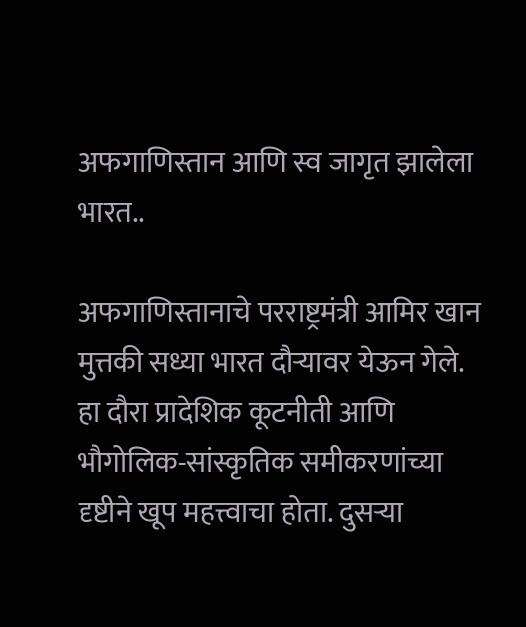अफगाणिस्तान आणि स्व जागृत झालेला भारत..

अफगाणिस्तानाचे परराष्ट्रमंत्री आमिर खान मुत्तकी सध्या भारत दौऱ्यावर येऊन गेले. हा दौरा प्रादेशिक कूटनीती आणि भौगोलिक-सांस्कृतिक समीकरणांच्या दृष्टीने खूप महत्त्वाचा होता. दुसऱ्या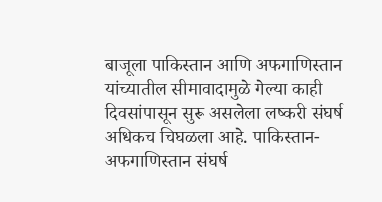बाजूला पाकिस्तान आणि अफगाणिस्तान यांच्यातील सीमावादामुळे गेल्या काही दिवसांपासून सुरू असलेला लष्करी संघर्ष अधिकच चिघळला आहे. पाकिस्तान-अफगाणिस्तान संघर्ष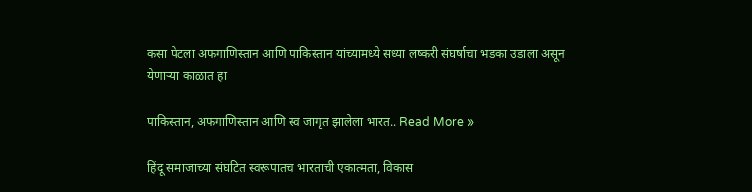कसा पेटला अफगाणिस्तान आणि पाकिस्तान यांच्यामध्ये सध्या लष्करी संघर्षाचा भडका उडाला असून येणार्‍या काळात हा

पाकिस्तान, अफगाणिस्तान आणि स्व जागृत झालेला भारत.. Read More »

हिंदू समाजाच्या संघटित स्वरूपातच भारताची एकात्मता, विकास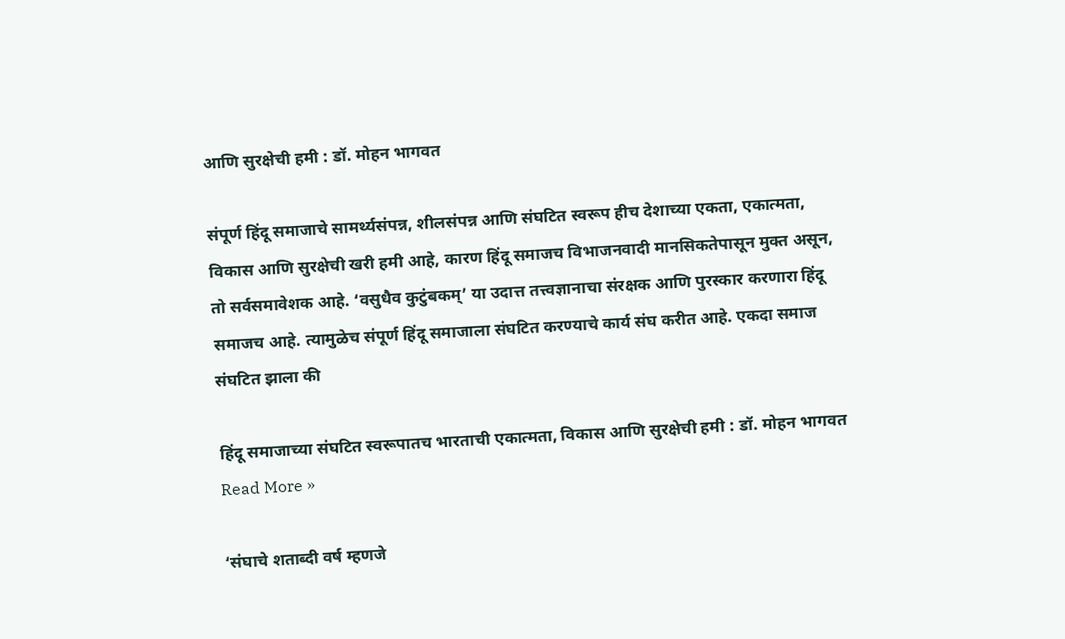आणि सुरक्षेची हमी : डॉ. मोहन भागवत

संपूर्ण हिंदू समाजाचे सामर्थ्यसंपन्न, शीलसंपन्न आणि संघटित स्वरूप हीच देशाच्या एकता, एकात्मता, विकास आणि सुरक्षेची खरी हमी आहे, कारण हिंदू समाजच विभाजनवादी मानसिकतेपासून मुक्त असून, तो सर्वसमावेशक आहे. ‘वसुधैव कुटुंबकम्’ या उदात्त तत्त्वज्ञानाचा संरक्षक आणि पुरस्कार करणारा हिंदू समाजच आहे. त्यामुळेच संपूर्ण हिंदू समाजाला संघटित करण्याचे कार्य संघ करीत आहे. एकदा समाज संघटित झाला की

हिंदू समाजाच्या संघटित स्वरूपातच भारताची एकात्मता, विकास आणि सुरक्षेची हमी : डॉ. मोहन भागवत Read More »

‘संघाचे शताब्दी वर्ष म्हणजे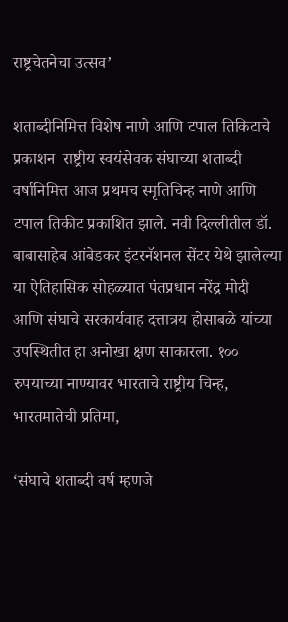राष्ट्रचेतनेचा उत्सव’

शताब्दीनिमित्त विशेष नाणे आणि टपाल तिकिटाचे प्रकाशन  राष्ट्रीय स्वयंसेवक संघाच्या शताब्दी वर्षानिमित्त आज प्रथमच स्मृतिचिन्ह नाणे आणि टपाल तिकीट प्रकाशित झाले. नवी दिल्लीतील डॉ. बाबासाहेब आंबेडकर इंटरनॅशनल सेंटर येथे झालेल्या या ऐतिहासिक सोहळ्यात पंतप्रधान नरेंद्र मोदी आणि संघाचे सरकार्यवाह दत्तात्रय होसाबळे यांच्या उपस्थितीत हा अनोखा क्षण साकारला. १०० रुपयाच्या नाण्यावर भारताचे राष्ट्रीय चिन्ह, भारतमातेची प्रतिमा,

‘संघाचे शताब्दी वर्ष म्हणजे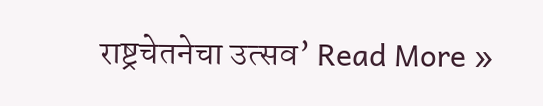राष्ट्रचेतनेचा उत्सव’ Read More »